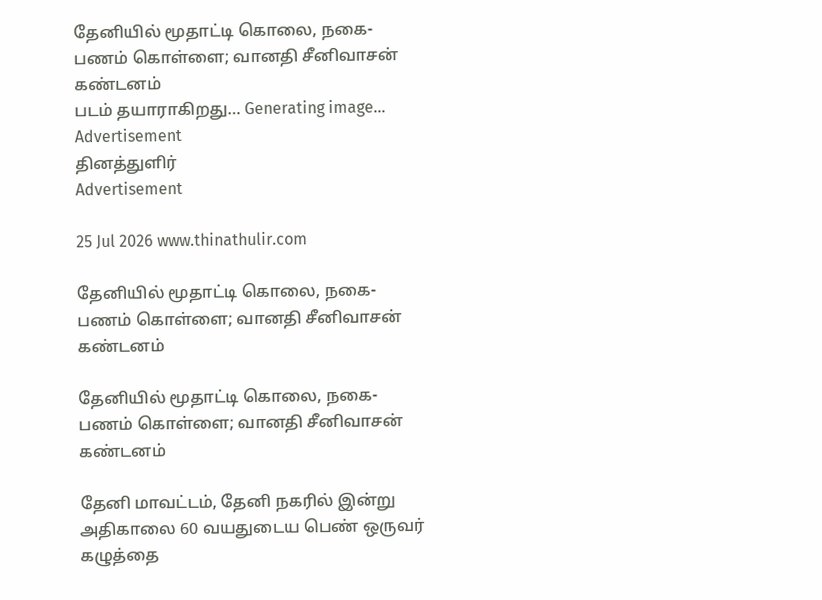தேனியில் மூதாட்டி கொலை, நகை-பணம் கொள்ளை; வானதி சீனிவாசன் கண்டனம்
படம் தயாராகிறது… Generating image…
Advertisement
தினத்துளிர்
Advertisement

25 Jul 2026 www.thinathulir.com

தேனியில் மூதாட்டி கொலை, நகை-பணம் கொள்ளை; வானதி சீனிவாசன் கண்டனம்

தேனியில் மூதாட்டி கொலை, நகை-பணம் கொள்ளை; வானதி சீனிவாசன் கண்டனம்

தேனி மாவட்டம், தேனி நகரில் இன்று அதிகாலை 60 வயதுடைய பெண் ஒருவர் கழுத்தை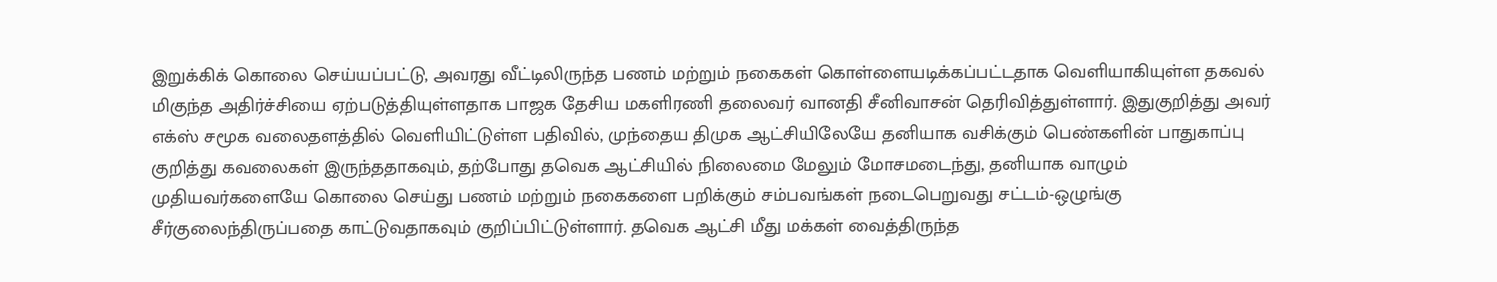இறுக்கிக் கொலை செய்யப்பட்டு, அவரது வீட்டிலிருந்த பணம் மற்றும் நகைகள் கொள்ளையடிக்கப்பட்டதாக வெளியாகியுள்ள தகவல் மிகுந்த அதிர்ச்சியை ஏற்படுத்தியுள்ளதாக பாஜக தேசிய மகளிரணி தலைவர் வானதி சீனிவாசன் தெரிவித்துள்ளார். இதுகுறித்து அவர் எக்ஸ் சமூக வலைதளத்தில் வெளியிட்டுள்ள பதிவில், முந்தைய திமுக ஆட்சியிலேயே தனியாக வசிக்கும் பெண்களின் பாதுகாப்பு குறித்து கவலைகள் இருந்ததாகவும், தற்போது தவெக ஆட்சியில் நிலைமை மேலும் மோசமடைந்து, தனியாக வாழும் முதியவர்களையே கொலை செய்து பணம் மற்றும் நகைகளை பறிக்கும் சம்பவங்கள் நடைபெறுவது சட்டம்-ஒழுங்கு சீர்குலைந்திருப்பதை காட்டுவதாகவும் குறிப்பிட்டுள்ளார். தவெக ஆட்சி மீது மக்கள் வைத்திருந்த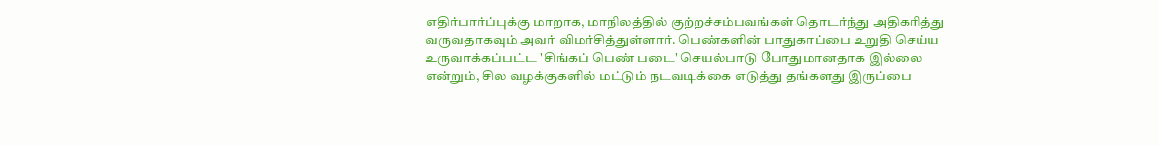எதிர்பார்ப்புக்கு மாறாக, மாநிலத்தில் குற்றச்சம்பவங்கள் தொடர்ந்து அதிகரித்து வருவதாகவும் அவர் விமர்சித்துள்ளார். பெண்களின் பாதுகாப்பை உறுதி செய்ய உருவாக்கப்பட்ட 'சிங்கப் பெண் படை' செயல்பாடு போதுமானதாக இல்லை என்றும், சில வழக்குகளில் மட்டும் நடவடிக்கை எடுத்து தங்களது இருப்பை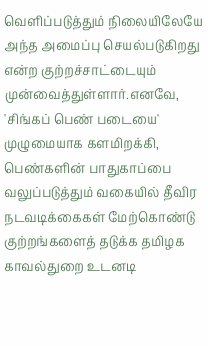வெளிப்படுத்தும் நிலையிலேயே அந்த அமைப்பு செயல்படுகிறது என்ற குற்றச்சாட்டையும் முன்வைத்துள்ளார்.எனவே, 'சிங்கப் பெண் படையை' முழுமையாக களமிறக்கி, பெண்களின் பாதுகாப்பை வலுப்படுத்தும் வகையில் தீவிர நடவடிக்கைகள் மேற்கொண்டு குற்றங்களைத் தடுக்க தமிழக காவல்துறை உடனடி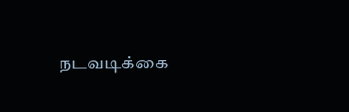நடவடிக்கை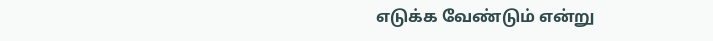எடுக்க வேண்டும் என்று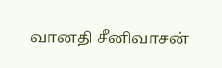வானதி சீனிவாசன்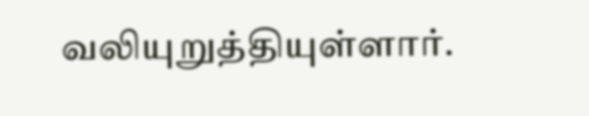வலியுறுத்தியுள்ளார்.